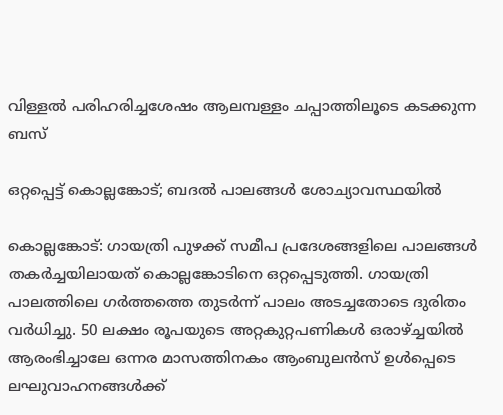വിള്ളൽ പരിഹരിച്ചശേഷം ആലമ്പള്ളം ചപ്പാത്തിലൂടെ കടക്കുന്ന ബസ്

ഒറ്റപ്പെട്ട് കൊല്ലങ്കോട്; ബദൽ പാലങ്ങൾ ശോച്യാവസ്ഥയിൽ

കൊല്ലങ്കോട്: ഗായത്രി പുഴക്ക് സമീപ പ്രദേശങ്ങളിലെ പാലങ്ങൾ തകർച്ചയിലായത് കൊല്ലങ്കോടിനെ ഒറ്റപ്പെടുത്തി. ഗായത്രി പാലത്തിലെ ഗർത്തത്തെ തുടർന്ന് പാലം അടച്ചതോടെ ദുരിതം വർധിച്ചു. 50 ലക്ഷം രൂപയുടെ അറ്റകുറ്റപണികൾ ഒരാഴ്ച്ചയിൽ ആരംഭിച്ചാലേ ഒന്നര മാസത്തിനകം ആംബുലൻസ് ഉൾപ്പെടെ ലഘുവാഹനങ്ങൾക്ക്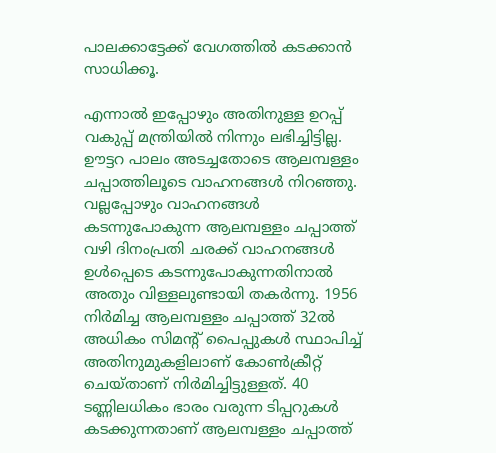പാലക്കാട്ടേക്ക് വേഗത്തിൽ കടക്കാൻ സാധിക്കൂ.

എന്നാൽ ഇപ്പോഴും അതിനുള്ള ഉറപ്പ് വകുപ്പ് മന്ത്രിയിൽ നിന്നും ലഭിച്ചിട്ടില്ല. ഊട്ടറ പാലം അടച്ചതോടെ ആലമ്പള്ളം ചപ്പാത്തിലൂടെ വാഹനങ്ങൾ നിറഞ്ഞു. വല്ലപ്പോഴും വാഹനങ്ങൾ കടന്നുപോകുന്ന ആലമ്പള്ളം ചപ്പാത്ത് വഴി ദിനംപ്രതി ചരക്ക് വാഹനങ്ങൾ ഉൾപ്പെടെ കടന്നുപോകുന്നതിനാൽ അതും വിള്ളലുണ്ടായി തകർന്നു. 1956 നിർമിച്ച ആലമ്പള്ളം ചപ്പാത്ത് 32ൽ അധികം സിമന്റ് പൈപ്പുകൾ സ്ഥാപിച്ച് അതിനുമുകളിലാണ് കോൺക്രീറ്റ് ചെയ്താണ് നിർമിച്ചിട്ടുള്ളത്. 40 ടണ്ണിലധികം ഭാരം വരുന്ന ടിപ്പറുകൾ കടക്കുന്നതാണ് ആലമ്പള്ളം ചപ്പാത്ത്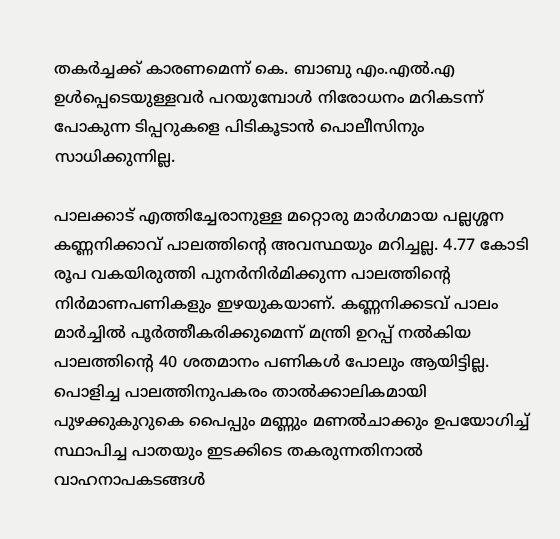തകർച്ചക്ക് കാരണമെന്ന് കെ. ബാബു എം.എൽ.എ ഉൾപ്പെടെയുള്ളവർ പറയുമ്പോൾ നിരോധനം മറികടന്ന് പോകുന്ന ടിപ്പറുകളെ പിടികൂടാൻ പൊലീസിനും സാധിക്കുന്നില്ല.

പാലക്കാട് എത്തിച്ചേരാനുള്ള മറ്റൊരു മാർഗമായ പല്ലശ്ശന കണ്ണനിക്കാവ് പാലത്തിന്റെ അവസ്ഥയും മറിച്ചല്ല. 4.77 കോടി രൂപ വകയിരുത്തി പുനർനിർമിക്കുന്ന പാലത്തിന്റെ നിർമാണപണികളും ഇഴയുകയാണ്. കണ്ണനിക്കടവ് പാലം മാർച്ചിൽ പൂർത്തീകരിക്കുമെന്ന് മന്ത്രി ഉറപ്പ് നൽകിയ പാലത്തിന്റെ 40 ശതമാനം പണികൾ പോലും ആയിട്ടില്ല. പൊളിച്ച പാലത്തിനുപകരം താൽക്കാലികമായി പുഴക്കുകുറുകെ പൈപ്പും മണ്ണും മണൽചാക്കും ഉപയോഗിച്ച് സ്ഥാപിച്ച പാതയും ഇടക്കിടെ തകരുന്നതിനാൽ വാഹനാപകടങ്ങൾ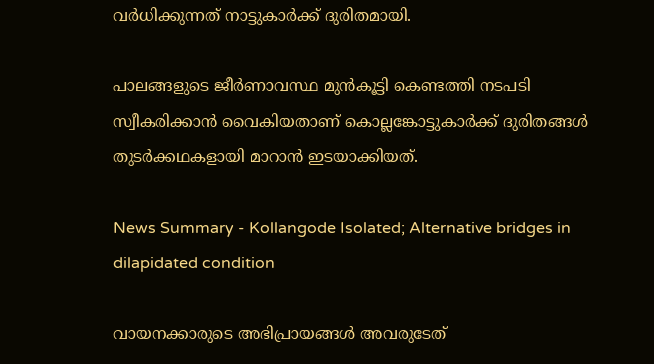വർധിക്കുന്നത് നാട്ടുകാർക്ക് ദുരിതമായി.

പാലങ്ങളുടെ ജീർണാവസ്ഥ മുൻകൂട്ടി കെണ്ടത്തി നടപടി സ്വീകരിക്കാൻ വൈകിയതാണ് കൊല്ലങ്കോട്ടുകാർക്ക് ദുരിതങ്ങൾ തുടർക്കഥകളായി മാറാൻ ഇടയാക്കിയത്.

News Summary - Kollangode Isolated; Alternative bridges in dilapidated condition

വായനക്കാരുടെ അഭിപ്രായങ്ങള്‍ അവരുടേത്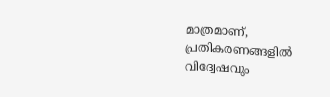മാത്രമാണ്, പ്രതികരണങ്ങളിൽ വിദ്വേഷവും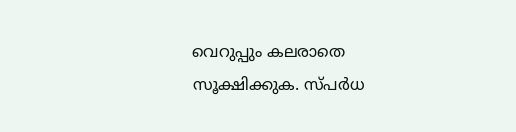വെറുപ്പും കലരാതെ സൂക്ഷിക്കുക. സ്പർധ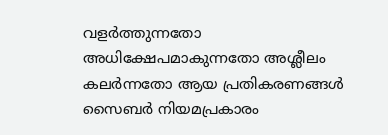വളർത്തുന്നതോ അധിക്ഷേപമാകുന്നതോ അശ്ലീലം കലർന്നതോ ആയ പ്രതികരണങ്ങൾ സൈബർ നിയമപ്രകാരം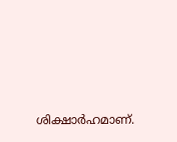ശിക്ഷാർഹമാണ്.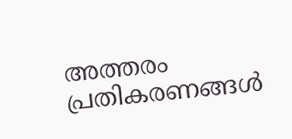അത്തരം പ്രതികരണങ്ങൾ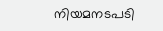നിയമനടപടി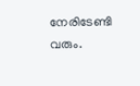നേരിടേണ്ടി വരും.